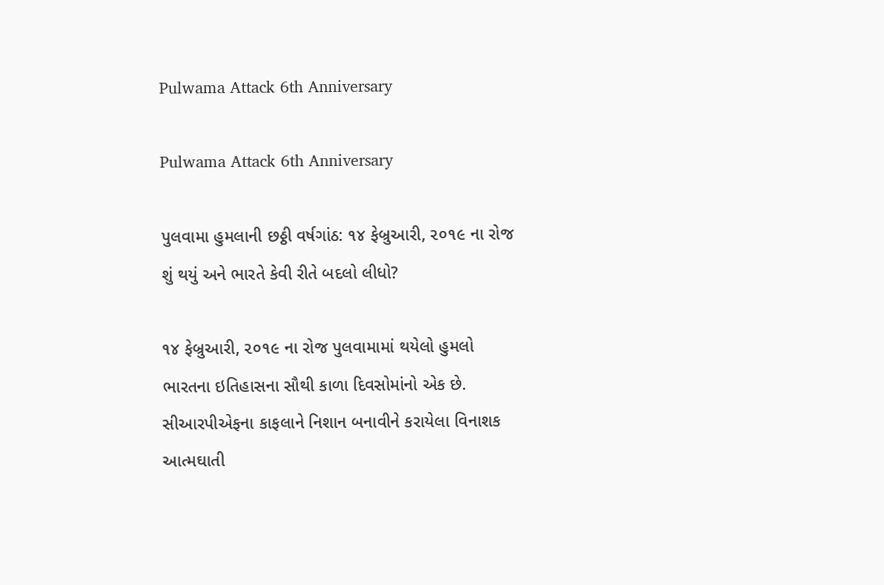Pulwama Attack 6th Anniversary

Pulwama Attack 6th Anniversary

પુલવામા હુમલાની છઠ્ઠી વર્ષગાંઠ: ૧૪ ફેબ્રુઆરી, ૨૦૧૯ ના રોજ શું થયું અને ભારતે કેવી રીતે બદલો લીધો?

૧૪ ફેબ્રુઆરી, ૨૦૧૯ ના રોજ પુલવામામાં થયેલો હુમલો ભારતના ઇતિહાસના સૌથી કાળા દિવસોમાંનો એક છે. સીઆરપીએફના કાફલાને નિશાન બનાવીને કરાયેલા વિનાશક આત્મઘાતી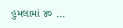હુમલામાં ૪૦ ...